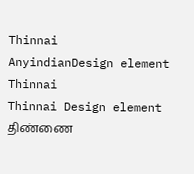Thinnai
AnyindianDesign element
Thinnai
Thinnai Design element
திண்ணை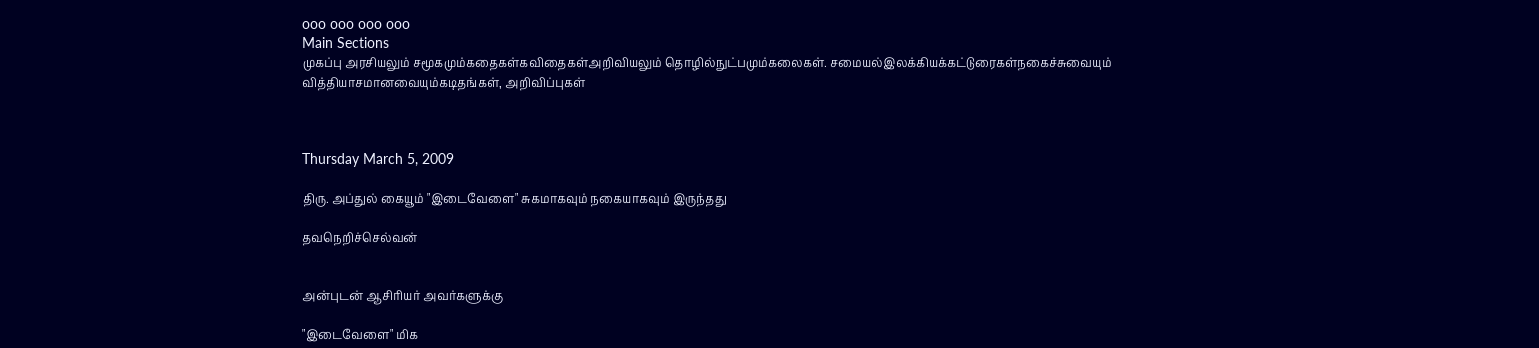ooo ooo ooo ooo
Main Sections
முகப்பு அரசியலும் சமூகமும்கதைகள்கவிதைகள்அறிவியலும் தொழில்நுட்பமும்கலைகள். சமையல்இலக்கியக்கட்டுரைகள்நகைச்சுவையும் வித்தியாசமானவையும்கடிதங்கள், அறிவிப்புகள்



Thursday March 5, 2009

திரு. அப்துல் கையூம் "இடைவேளை" சுகமாகவும் நகையாகவும் இருந்தது

தவநெறிச்செல்வன்


அன்புடன் ஆசிரியர் அவர்களுக்கு

"இடைவேளை" மிக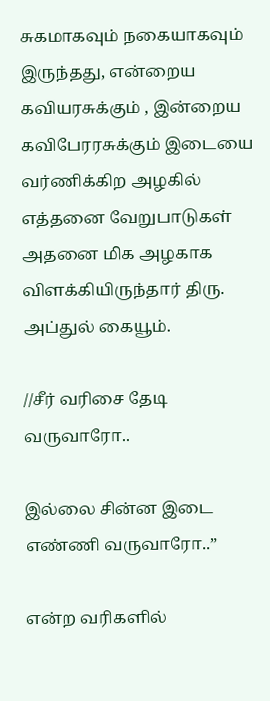சுகமாகவும் நகையாகவும் இருந்தது, என்றைய கவியரசுக்கும் , இன்றைய கவிபேரரசுக்கும் இடையை வர்ணிக்கிற அழகில் எத்தனை வேறுபாடுகள் அதனை மிக அழகாக விளக்கியிருந்தார் திரு. அப்துல் கையூம்.

//சீர் வரிசை தேடி வருவாரோ..

இல்லை சின்ன இடை எண்ணி வருவாரோ..”

என்ற வரிகளில்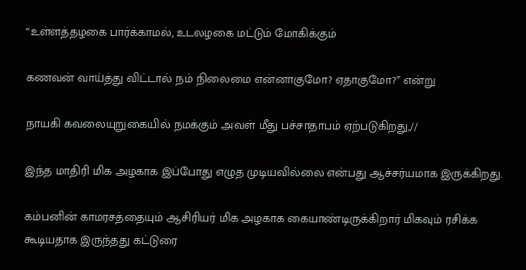“உள்ளத்தழகை பார்க்காமல், உடலழகை மட்டும் மோகிக்கும்

கணவன் வாய்த்து விட்டால் நம் நிலைமை என்னாகுமோ? ஏதாகுமோ?” என்று

நாயகி கவலையுறுகையில் நமக்கும் அவள் மீது பச்சாதாபம் ஏற்படுகிறது,//

இந்த மாதிரி மிக அழகாக இப்போது எழுத முடியவில்லை என்பது ஆச்சர்யமாக இருக்கிறது.

கம்பனின் காமரசத்தையும் ஆசிரியர் மிக அழகாக கையாண்டிருக்கிறார் மிகவும் ரசிக்க கூடியதாக இருந்தது கட்டுரை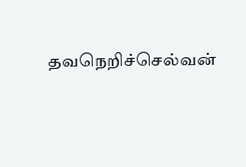தவநெறிச்செல்வன்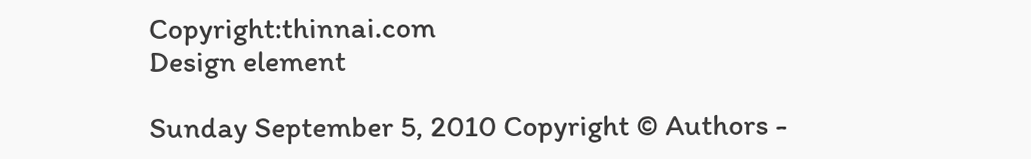Copyright:thinnai.com
Design element

Sunday September 5, 2010 Copyright © Authors -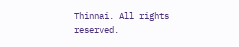Thinnai. All rights reserved.